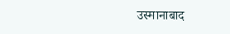उस्मानाबाद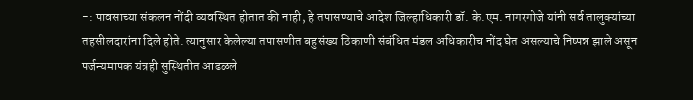-: पावसाच्या संकलन नोंदी व्यवस्थित होतात की नाही, हे तपासण्याचे आदेश जिल्हाधिकारी डॉ. के.एम. नागरगोजे यांनी सर्व तालुक्यांच्या तहसीलदारांना दिले होते. त्यानुसार केलेल्या तपासणीत बहुसंख्य ठिकाणी संबंधित मंडल अधिकारीच नोंद घेत असल्याचे निष्पन्न झाले असून पर्जन्यमापक यंत्रही सुस्थितीत आढळले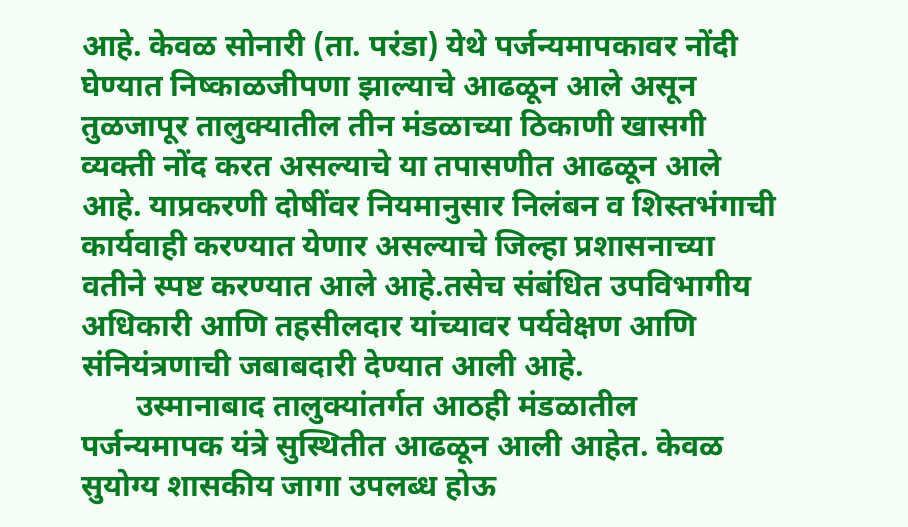आहे. केवळ सोनारी (ता. परंडा) येथे पर्जन्यमापकावर नोंदी घेण्यात निष्काळजीपणा झाल्याचे आढळून आले असून तुळजापूर तालुक्यातील तीन मंडळाच्या ठिकाणी खासगी व्यक्ती नोंद करत असल्याचे या तपासणीत आढळून आले आहे. याप्रकरणी दोषींवर नियमानुसार निलंबन व शिस्तभंगाची कार्यवाही करण्यात येणार असल्याचे जिल्हा प्रशासनाच्या वतीने स्पष्ट करण्यात आले आहे.तसेच संबंधित उपविभागीय अधिकारी आणि तहसीलदार यांच्यावर पर्यवेक्षण आणि संनियंत्रणाची जबाबदारी देण्यात आली आहे.
       उस्मानाबाद तालुक्यांतर्गत आठही मंडळातील पर्जन्यमापक यंत्रे सुस्थितीत आढळून आली आहेत. केवळ सुयोग्य शासकीय जागा उपलब्ध होऊ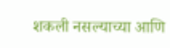शकली नसल्याच्या आणि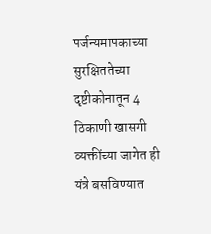पर्जन्यमापकाच्या सुरक्षिततेच्या दृष्टीकोनातून 4 ठिकाणी खासगी व्यक्तींच्या जागेत ही यंत्रे बसविण्यात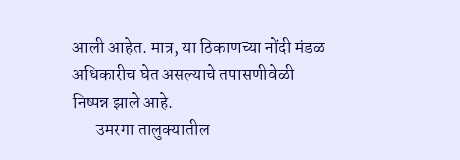आली आहेत. मात्र, या ठिकाणच्या नोंदी मंडळ अधिकारीच घेत असल्याचे तपासणीवेळी  निष्पन्न झाले आहे.
       उमरगा तालुक्यातील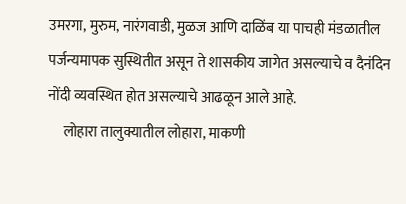उमरगा, मुरुम, नारंगवाडी, मुळज आणि दाळिंब या पाचही मंडळातील पर्जन्यमापक सुस्थितीत असून ते शासकीय जागेत असल्याचे व दैनंदिन नोंदी व्यवस्थित होत असल्याचे आढळून आले आहे.
     लोहारा तालुक्यातील लोहारा, माकणी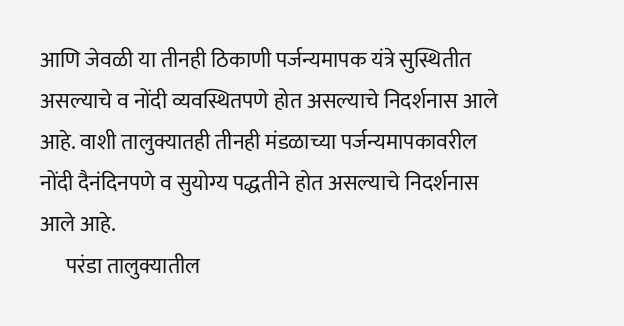आणि जेवळी या तीनही ठिकाणी पर्जन्यमापक यंत्रे सुस्थितीत असल्याचे व नोंदी व्यवस्थितपणे होत असल्याचे निदर्शनास आले आहे. वाशी तालुक्यातही तीनही मंडळाच्या पर्जन्यमापकावरील नोंदी दैनंदिनपणे व सुयोग्य पद्धतीने होत असल्याचे निदर्शनास आले आहे.
      परंडा तालुक्यातील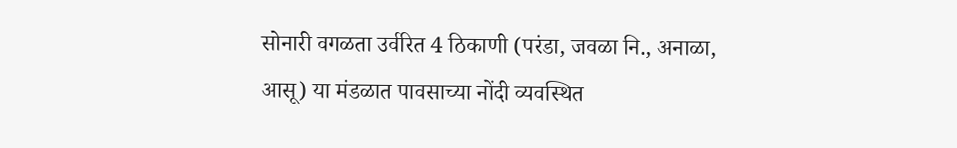सोनारी वगळता उर्वरित 4 ठिकाणी (परंडा, जवळा नि., अनाळा, आसू) या मंडळात पावसाच्या नोंदी व्यवस्थित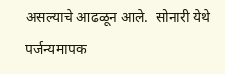असल्याचे आढळून आले.  सोनारी येथे पर्जन्यमापक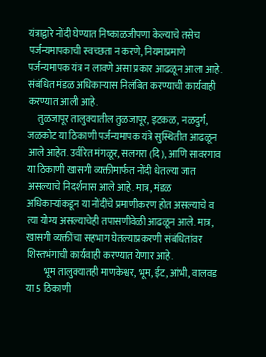यंत्राद्वारे नोंदी घेण्यात निष्काळजीपणा केल्याचे तसेच पर्जन्यमापकाची स्वच्छता न करणे, नियमाप्रमाणे पर्जन्यमापक यंत्र न लावणे असा प्रकार आढळून आला आहे. संबंधित मंडळ अधिकाऱ्यास निलंबित करण्याची कार्यवाही करण्यात आली आहे.
     तुळजापूर तालुक्यातील तुळजापूर, इटकळ, नळदुर्ग, जळकोट या ठिकाणी पर्जन्यमापक यंत्रे सुस्थितीत आढळून आले आहेत. उर्वरित मंगळूर, सलगरा (दि), आणि सावरगाव या ठिकाणी खासगी व्यक्तीमार्फत नोंदी धेतल्या जात असल्याचे निदर्शनास आले आहे. मात्र, मंडळ अधिकाऱ्यांकडून या नोंदींचे प्रमाणीकरण होत असल्याचे व त्या योग्य असल्याचेही तपासणीवेळी आढळून आले. मात्र, खासगी व्यक्तींचा सहभाग घेतल्याप्रकरणी संबंधितांवर शिस्तभंगाची कार्यवाही करण्यात येणार आहे.
         भूम तालुक्यातही माणकेश्वर, भूम, ईट, आंभी, वालवड या 5 ठिकाणी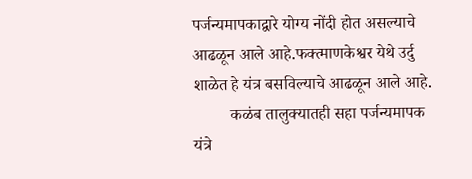पर्जन्यमापकाद्वारे योग्य नोंदी होत असल्याचे आढळून आले आहे.फक्त्माणकेश्वर येथे उर्दु शाळेत हे यंत्र बसविल्याचे आढळून आले आहे.
         कळंब तालुक्यातही सहा पर्जन्यमापक यंत्रे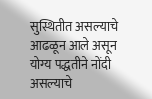सुस्थितीत असल्याचे आढळून आले असून योग्य पद्धतीने नोंदी असल्याचे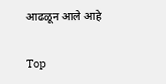आढळून आले आहे

Top